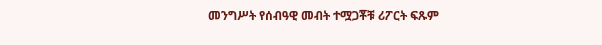መንግሥት የሰብዓዊ መብት ተሟጋቾቹ ሪፖርት ፍጹም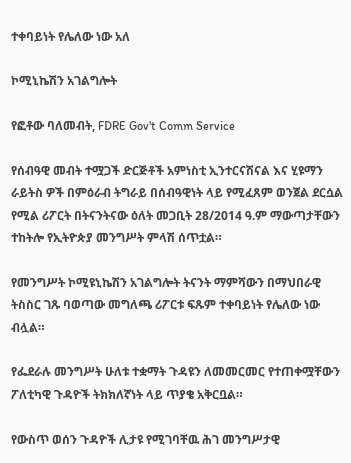ተቀባይነት የሌለው ነው አለ

ኮሚኒኬሽን አገልግሎት

የፎቶው ባለመብት, FDRE Gov't Comm Service

የሰብዓዊ መብት ተሟጋች ድርጅቶች አምነስቲ ኢንተርናሽናል እና ሂዩማን ራይትስ ዎች በምዕራብ ትግራይ በሰብዓዊነት ላይ የሚፈጸም ወንጀል ደርሷል የሚል ሪፖርት በትናንትናው ዕለት መጋቢት 28/2014 ዓ.ም ማውጣታቸውን ተከትሎ የኢትዮጵያ መንግሥት ምላሽ ሰጥቷል።

የመንግሥት ኮሚዩኒኬሽን አገልግሎት ትናንት ማምሻውን በማህበራዊ ትስስር ገጹ ባወጣው መግለጫ ሪፖርቱ ፍጹም ተቀባይነት የሌለው ነው ብሏል።

የፌደራሉ መንግሥት ሁለቱ ተቋማት ጉዳዩን ለመመርመር የተጠቀሟቸውን ፖለቲካዊ ጉዳዮች ትክክለኛነት ላይ ጥያቄ አቅርቧል።

የውስጥ ወሰን ጉዳዮች ሊታዩ የሚገባቸዉ ሕገ መንግሥታዊ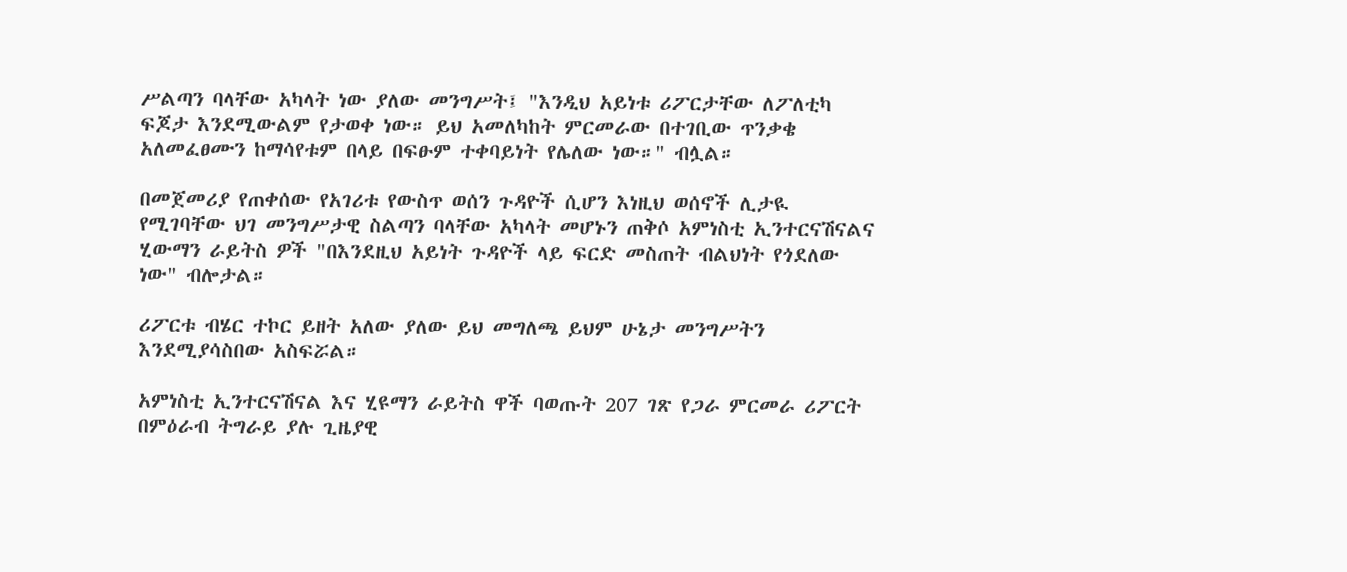ሥልጣን ባላቸው አካላት ነው ያለው መንግሥት፤ "እንዲህ አይነቱ ሪፖርታቸው ለፖለቲካ ፍጆታ እንደሚውልም የታወቀ ነው። ይህ አመለካከት ምርመራው በተገቢው ጥንቃቄ አለመፈፀሙን ከማሳየቱም በላይ በፍፁም ተቀባይነት የሌለው ነው።" ብሏል።

በመጀመሪያ የጠቀሰው የአገሪቱ የውስጥ ወሰን ጉዳዮች ሲሆን እነዚህ ወሰኖች ሊታዪ የሚገባቸው ህገ መንግሥታዊ ስልጣን ባላቸው አካላት መሆኑን ጠቅሶ አምነስቲ ኢንተርናሽናልና ሂውማን ራይትስ ዎች "በእንደዚህ አይነት ጉዳዮች ላይ ፍርድ መስጠት ብልህነት የጎደለው ነው" ብሎታል።

ሪፖርቱ ብሄር ተኮር ይዘት አለው ያለው ይህ መግለጫ ይህም ሁኔታ መንግሥትን እንደሚያሳስበው አስፍሯል።

አምነስቲ ኢንተርናሽናል እና ሂዩማን ራይትስ ዋች ባወጡት 207 ገጽ የጋራ ምርመራ ሪፖርት በምዕራብ ትግራይ ያሉ ጊዜያዊ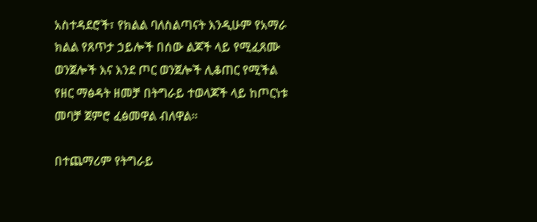አስተዳደሮች፣ የክልል ባለስልጣናት እንዲሁም የአማራ ክልል የጸጥታ ኃይሎች በሰው ልጆች ላይ የሚፈጸሙ ወንጀሎች እና እንደ ጦር ወንጀሎች ሊቆጠር የሚችል የዘር ማፅዳት ዘመቻ በትግራይ ተወላጆች ላይ ከጦርነቱ መባቻ ጀምሮ ፈፅመዋል ብለዋል።

በተጨማሪም የትግራይ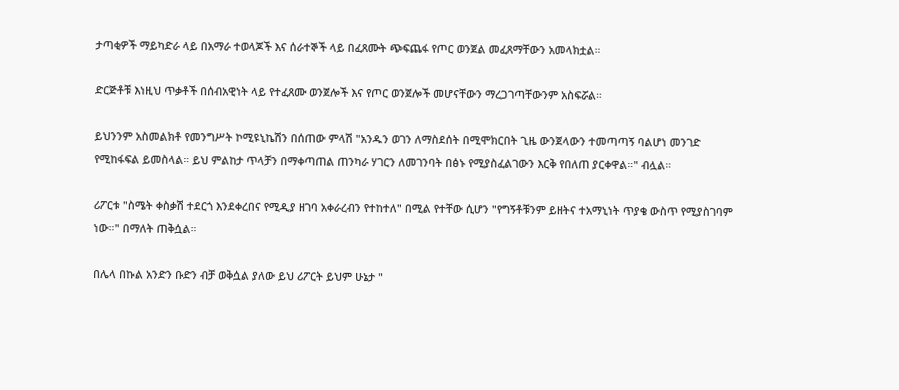ታጣቂዎች ማይካድራ ላይ በአማራ ተወላጆች እና ሰራተኞች ላይ በፈጸሙት ጭፍጨፋ የጦር ወንጀል መፈጸማቸውን አመላክቷል።

ድርጅቶቹ እነዚህ ጥቃቶች በሰብአዊነት ላይ የተፈጸሙ ወንጀሎች እና የጦር ወንጀሎች መሆናቸውን ማረጋገጣቸውንም አስፍሯል።

ይህንንም አስመልክቶ የመንግሥት ኮሚዩኒኬሽን በሰጠው ምላሽ "አንዱን ወገን ለማስደሰት በሚሞክርበት ጊዜ ውንጀላውን ተመጣጣኝ ባልሆነ መንገድ የሚከፋፍል ይመስላል። ይህ ምልከታ ጥላቻን በማቀጣጠል ጠንካራ ሃገርን ለመገንባት በፅኑ የሚያስፈልገውን እርቅ የበለጠ ያርቀዋል።" ብሏል።

ሪፖርቱ "ስሜት ቀስቃሽ ተደርጎ እንደቀረበና የሚዲያ ዘገባ አቀራረብን የተከተለ" በሚል የተቸው ሲሆን "የግኝቶቹንም ይዘትና ተአማኒነት ጥያቄ ውስጥ የሚያስገባም ነው።" በማለት ጠቅሷል።

በሌላ በኩል አንድን ቡድን ብቻ ወቅሷል ያለው ይህ ሪፖርት ይህም ሁኔታ "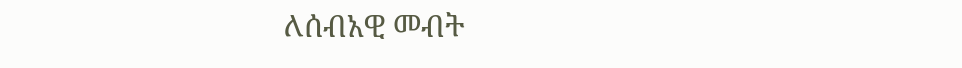ለሰብአዊ መብት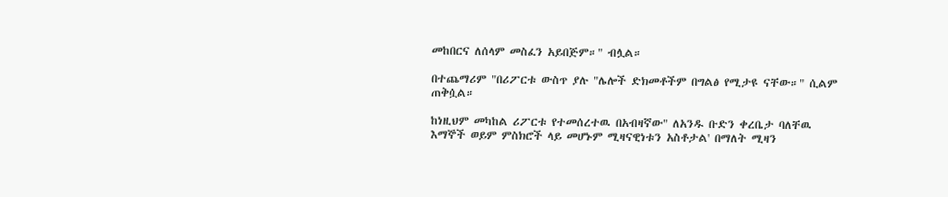መከበርና ለሰላም መስፈን አይበጅም።" ብሏል።

በተጨማሪም "በሪፖርቱ ውስጥ ያሉ "ሌሎች ድክመቶችም በግልፅ የሚታዩ ናቸው።" ሲልም ጠቅሷል።

ከነዚህም መካከል ሪፖርቱ የተመሰረተዉ በአብዛኛው" ለአንዱ ቡድን ቀረቤታ ባለቸዉ እማኞች ወይም ምስክሮች ላይ መሆኑም ሚዛናዊነቱን አስቶታል' በማለት ሚዛን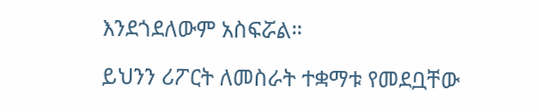እንደጎደለውም አስፍሯል።

ይህንን ሪፖርት ለመስራት ተቋማቱ የመደቧቸው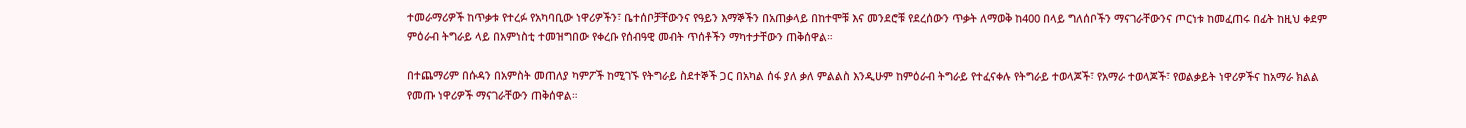ተመራማሪዎች ከጥቃቱ የተረፉ የአካባቢው ነዋሪዎችን፣ ቤተሰቦቻቸውንና የዓይን እማኞችን በአጠቃላይ በከተሞቹ እና መንደሮቹ የደረሰውን ጥቃት ለማወቅ ከ400 በላይ ግለሰቦችን ማናገራቸውንና ጦርነቱ ከመፈጠሩ በፊት ከዚህ ቀደም ምዕራብ ትግራይ ላይ በአምነስቲ ተመዝግበው የቀረቡ የሰብዓዊ መብት ጥሰቶችን ማካተታቸውን ጠቅሰዋል።

በተጨማሪም በሱዳን በአምስት መጠለያ ካምፖች ከሚገኙ የትግራይ ስደተኞች ጋር በአካል ሰፋ ያለ ቃለ ምልልስ እንዲሁም ከምዕራብ ትግራይ የተፈናቀሉ የትግራይ ተወላጆች፣ የአማራ ተወላጆች፣ የወልቃይት ነዋሪዎችና ከአማራ ክልል የመጡ ነዋሪዎች ማናገራቸውን ጠቅሰዋል።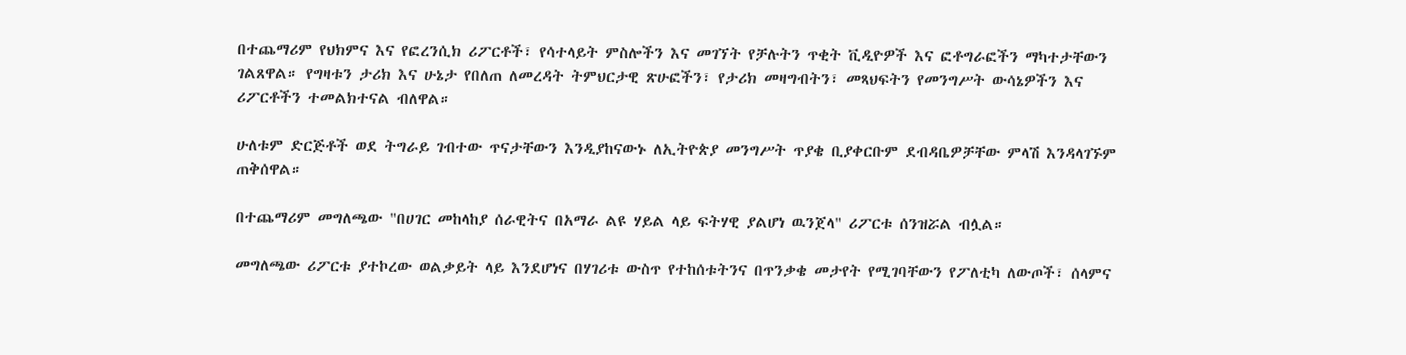በተጨማሪም የህክምና እና የፎረንሲክ ሪፖርቶች፣ የሳተላይት ምስሎችን እና መገኘት የቻሉትን ጥቂት ቪዲዮዎች እና ፎቶግራፎችን ማካተታቸውን ገልጸዋል። የግዛቱን ታሪክ እና ሁኔታ የበለጠ ለመረዳት ትምህርታዊ ጽሁፎችን፣ የታሪክ መዛግብትን፣ መጻህፍትን የመንግሥት ውሳኔዎችን እና ሪፖርቶችን ተመልክተናል ብለዋል።

ሁለቱም ድርጅቶች ወደ ትግራይ ገብተው ጥናታቸውን እንዲያከናውኑ ለኢትዮጵያ መንግሥት ጥያቄ ቢያቀርቡም ደብዳቤዎቻቸው ምላሽ እንዳላገኙም ጠቅሰዋል።

በተጨማሪም መግለጫው "በሀገር መከላከያ ሰራዊትና በአማራ ልዩ ሃይል ላይ ፍትሃዊ ያልሆነ ዉንጀላ" ሪፖርቱ ሰንዝሯል ብሏል።

መግለጫው ሪፖርቱ ያተኮረው ወልቃይት ላይ እንደሆነና በሃገሪቱ ውስጥ የተከሰቱትንና በጥንቃቄ መታየት የሚገባቸውን የፖለቲካ ለውጦች፣ ሰላምና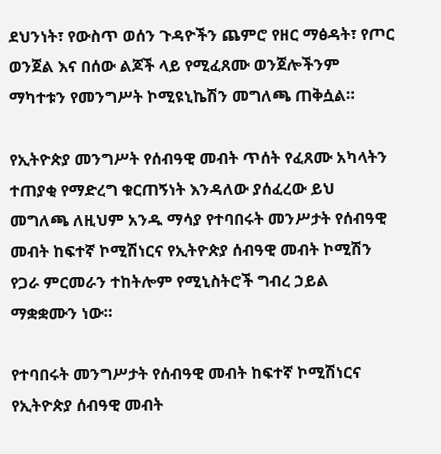ደህንነት፣ የውስጥ ወሰን ጉዳዮችን ጨምሮ የዘር ማፅዳት፣ የጦር ወንጀል እና በሰው ልጆች ላይ የሚፈጸሙ ወንጀሎችንም ማካተቱን የመንግሥት ኮሚዩኒኬሽን መግለጫ ጠቅሷል።

የኢትዮጵያ መንግሥት የሰብዓዊ መብት ጥሰት የፈጸሙ አካላትን ተጠያቂ የማድረግ ቁርጠኝነት እንዳለው ያሰፈረው ይህ መግለጫ ለዚህም አንዱ ማሳያ የተባበሩት መንሥታት የሰብዓዊ መብት ከፍተኛ ኮሚሽነርና የኢትዮጵያ ሰብዓዊ መብት ኮሚሽን የጋራ ምርመራን ተከትሎም የሚኒስትሮች ግብረ ኃይል ማቋቋሙን ነው።

የተባበሩት መንግሥታት የሰብዓዊ መብት ከፍተኛ ኮሚሽነርና የኢትዮጵያ ሰብዓዊ መብት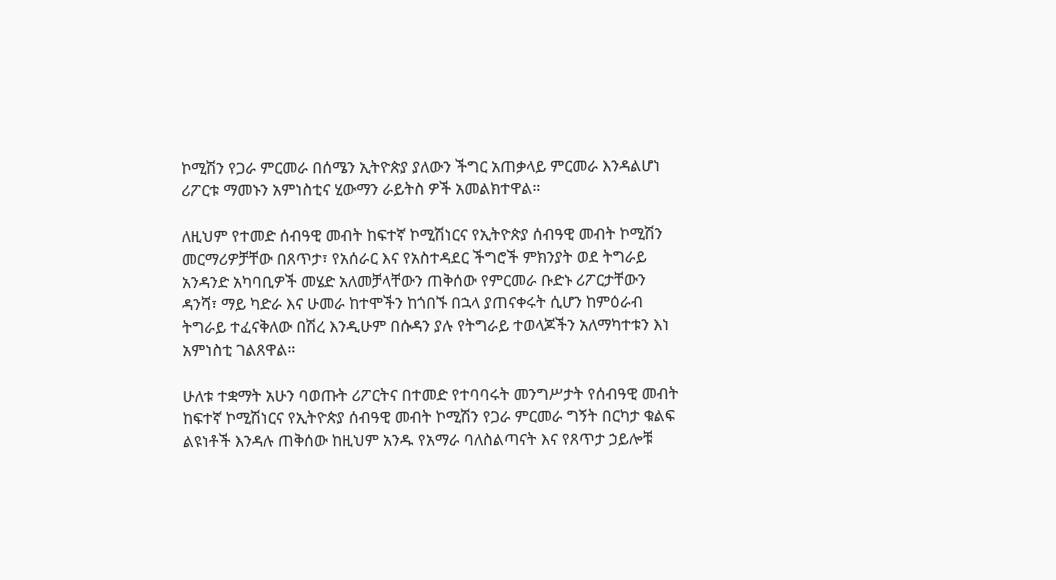ኮሚሽን የጋራ ምርመራ በሰሜን ኢትዮጵያ ያለውን ችግር አጠቃላይ ምርመራ እንዳልሆነ ሪፖርቱ ማመኑን አምነስቲና ሂውማን ራይትስ ዎች አመልክተዋል።

ለዚህም የተመድ ሰብዓዊ መብት ከፍተኛ ኮሚሽነርና የኢትዮጵያ ሰብዓዊ መብት ኮሚሽን መርማሪዎቻቸው በጸጥታ፣ የአሰራር እና የአስተዳደር ችግሮች ምክንያት ወደ ትግራይ አንዳንድ አካባቢዎች መሄድ አለመቻላቸውን ጠቅሰው የምርመራ ቡድኑ ሪፖርታቸውን ዳንሻ፣ ማይ ካድራ እና ሁመራ ከተሞችን ከጎበኙ በኋላ ያጠናቀሩት ሲሆን ከምዕራብ ትግራይ ተፈናቅለው በሽረ እንዲሁም በሱዳን ያሉ የትግራይ ተወላጆችን አለማካተቱን እነ አምነስቲ ገልጸዋል።

ሁለቱ ተቋማት አሁን ባወጡት ሪፖርትና በተመድ የተባባሩት መንግሥታት የሰብዓዊ መብት ከፍተኛ ኮሚሽነርና የኢትዮጵያ ሰብዓዊ መብት ኮሚሽን የጋራ ምርመራ ግኝት በርካታ ቁልፍ ልዩነቶች እንዳሉ ጠቅሰው ከዚህም አንዱ የአማራ ባለስልጣናት እና የጸጥታ ኃይሎቹ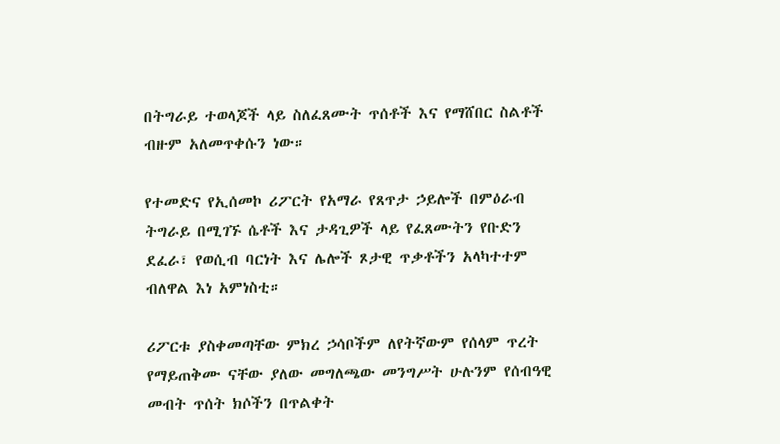በትግራይ ተወላጆች ላይ ስለፈጸሙት ጥሰቶች እና የማሸበር ስልቶች ብዙም አለመጥቀሱን ነው።

የተመድና የኢሰመኮ ሪፖርት የአማራ የጸጥታ ኃይሎች በምዕራብ ትግራይ በሚገኙ ሴቶች እና ታዳጊዎች ላይ የፈጸሙትን የቡድን ደፈራ፣ የወሲብ ባርነት እና ሌሎች ጾታዊ ጥቃቶችን አላካተተም ብለዋል እነ አምነስቲ።

ሪፖርቱ ያስቀመጣቸው ምክረ ኃሳቦችም ለየትኛውም የሰላም ጥረት የማይጠቅሙ ናቸው ያለው መግለጫው መንግሥት ሁሉንም የሰብዓዊ መብት ጥሰት ክሶችን በጥልቀት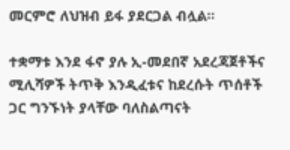መርምሮ ለህዝብ ይፋ ያደርጋል ብሏል።

ተቋማቱ እንደ ፋኖ ያሉ ኢ-መደበኛ አደረጃጀቶችና ሚሊሻዎች ትጥቅ እንዲፈቱና ከደረሱት ጥሰቶች ጋር ግንኙነት ያላቸው ባለስልጣናት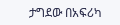ታግደው በአፍሪካ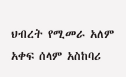ህብረት የሚመራ አለም አቀፍ ሰላም አስከባሪ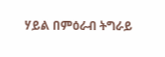ሃይል በምዕራብ ትግራይ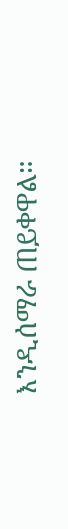እንዲሰማራ ጠይቀዋል።